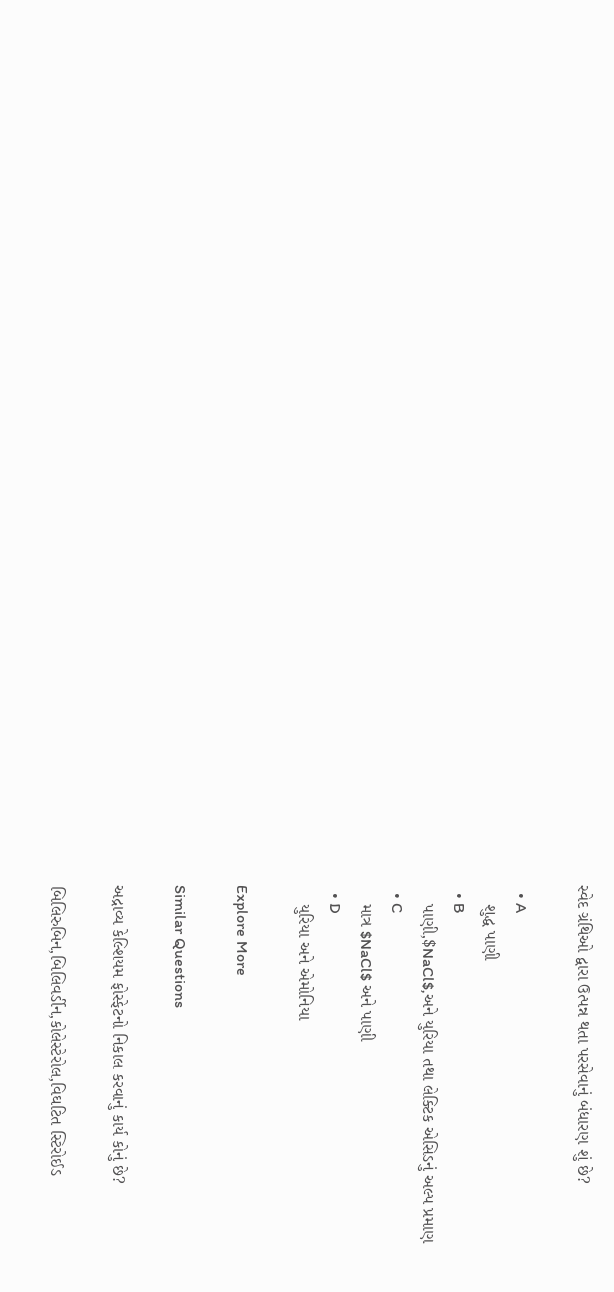સ્વેદ ગ્રંથિઓ દ્વારા ઉત્પન્ન થતા પરસેવાનું બંધારણ શું છે?

  • A
    શુદ્ધ પાણી
  • B
    પાણી,$NaCl$,અને યુરિયા તથા લેક્ટિક એસિડનું અલ્પ પ્રમાણ
  • C
    માત્ર $NaCl$ અને પાણી
  • D
    યુરિયા અને એમોનિયા

Explore More

Similar Questions

અદ્રાવ્ય કેલ્શિયમ ફોસ્ફેટનો નિકાલ કરવાનું કાર્ય કોનું છે?

બિલિરુબિન,બિલિવર્ડીન,કોલેસ્ટેરોલ,વિઘટિત સ્ટિરોઈડ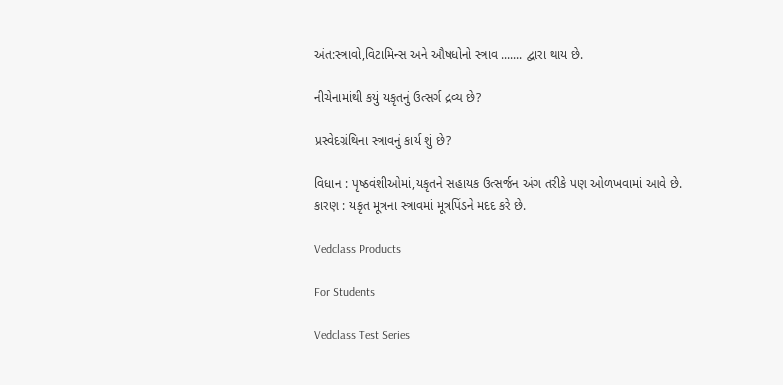અંત:સ્ત્રાવો,વિટામિન્સ અને ઔષધોનો સ્ત્રાવ ....... દ્વારા થાય છે.

નીચેનામાંથી કયું યકૃતનું ઉત્સર્ગ દ્રવ્ય છે?

પ્રસ્વેદગ્રંથિના સ્ત્રાવનું કાર્ય શું છે?

વિધાન : પૃષ્ઠવંશીઓમાં,યકૃતને સહાયક ઉત્સર્જન અંગ તરીકે પણ ઓળખવામાં આવે છે.
કારણ : યકૃત મૂત્રના સ્ત્રાવમાં મૂત્રપિંડને મદદ કરે છે.

Vedclass Products

For Students

Vedclass Test Series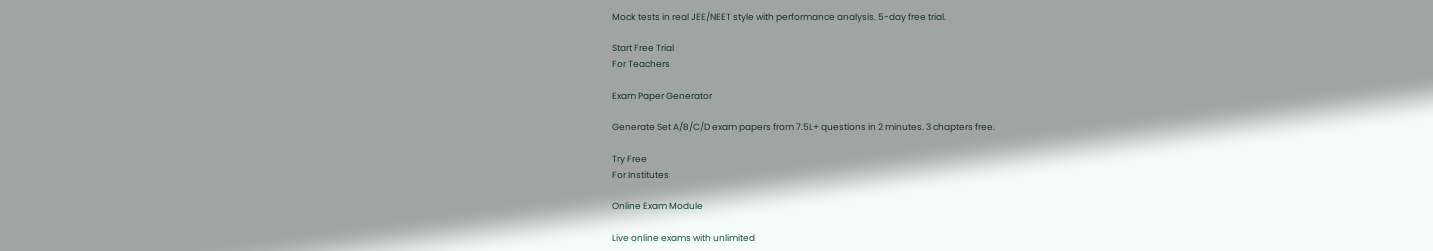Mock tests in real JEE/NEET style with performance analysis. 5-day free trial.

Start Free Trial
For Teachers

Exam Paper Generator

Generate Set A/B/C/D exam papers from 7.5L+ questions in 2 minutes. 3 chapters free.

Try Free
For Institutes

Online Exam Module

Live online exams with unlimited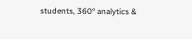students, 360° analytics &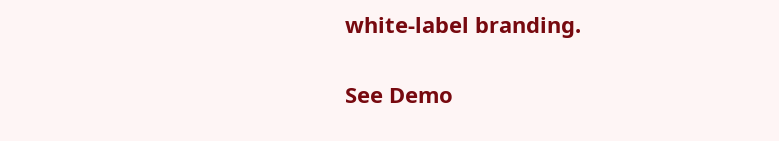white-label branding.

See Demo